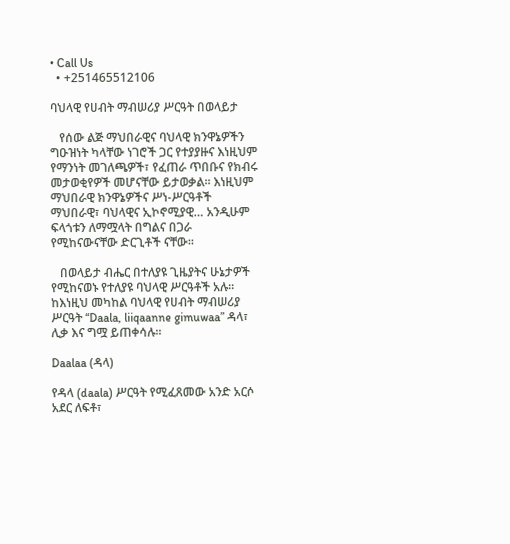• Call Us
  • +251465512106

ባህላዊ የሀብት ማብሠሪያ ሥርዓት በወላይታ

   የሰው ልጅ ማህበራዊና ባህላዊ ክንዋኔዎችን ግዑዝነት ካላቸው ነገሮች ጋር የተያያዙና እነዚህም የማንነት መገለጫዎች፣ የፈጠራ ጥበቡና የክብሩ መታወቂየዎች መሆናቸው ይታወቃል፡፡ እነዚህም ማህበራዊ ክንዋኔዎችና ሥነ-ሥርዓቶች ማህበራዊ፣ ባህላዊና ኢኮኖሚያዊ… አንዲሁም ፍላጎቱን ለማሟላት በግልና በጋራ የሚከናውናቸው ድርጊቶች ናቸው፡፡

   በወላይታ ብሔር በተለያዩ ጊዜያትና ሁኔታዎች የሚከናወኑ የተለያዩ ባህላዊ ሥርዓቶች አሉ፡፡ ከእነዚህ መካከል ባህላዊ የሀብት ማብሠሪያ ሥርዓት “Daala, liiqaanne gimuwaa” ዳላ፣ ሊቃ እና ግሟ ይጠቀሳሉ፡፡

Daalaa (ዳላ)

የዳላ (daala) ሥርዓት የሚፈጸመው አንድ አርሶ አደር ለፍቶ፣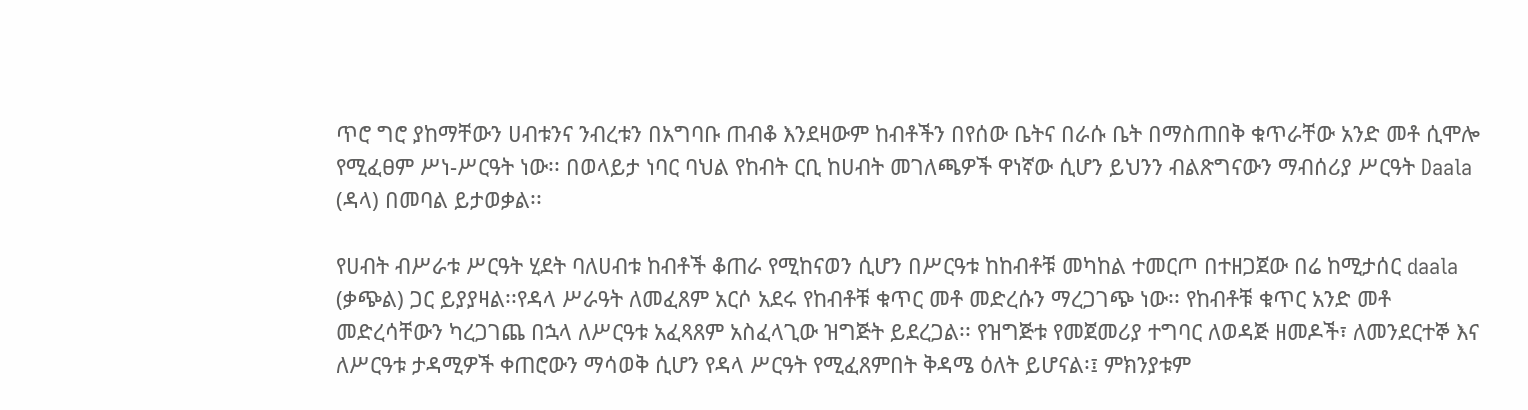ጥሮ ግሮ ያከማቸውን ሀብቱንና ንብረቱን በአግባቡ ጠብቆ እንደዛውም ከብቶችን በየሰው ቤትና በራሱ ቤት በማስጠበቅ ቁጥራቸው አንድ መቶ ሲሞሎ የሚፈፀም ሥነ-ሥርዓት ነው፡፡ በወላይታ ነባር ባህል የከብት ርቢ ከሀብት መገለጫዎች ዋነኛው ሲሆን ይህንን ብልጽግናውን ማብሰሪያ ሥርዓት Daala (ዳላ) በመባል ይታወቃል፡፡

የሀብት ብሥራቱ ሥርዓት ሂደት ባለሀብቱ ከብቶች ቆጠራ የሚከናወን ሲሆን በሥርዓቱ ከከብቶቹ መካከል ተመርጦ በተዘጋጀው በሬ ከሚታሰር daala (ቃጭል) ጋር ይያያዛል፡፡የዳላ ሥራዓት ለመፈጸም አርሶ አደሩ የከብቶቹ ቁጥር መቶ መድረሱን ማረጋገጭ ነው፡፡ የከብቶቹ ቁጥር አንድ መቶ መድረሳቸውን ካረጋገጨ በኋላ ለሥርዓቱ አፈጻጸም አስፈላጊው ዝግጅት ይደረጋል፡፡ የዝግጅቱ የመጀመሪያ ተግባር ለወዳጅ ዘመዶች፣ ለመንደርተኞ እና ለሥርዓቱ ታዳሚዎች ቀጠሮውን ማሳወቅ ሲሆን የዳላ ሥርዓት የሚፈጸምበት ቅዳሜ ዕለት ይሆናል፡፤ ምክንያቱም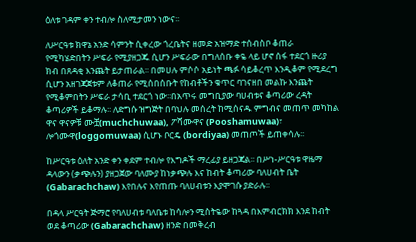ዕለቱ ገዳም ቀን ተብሎ ስለሚታመን ነውና፡፡

ለሥርዓቱ ክዋኔ አንድ ሳምንት ሲቀረው ጎረቤትና ዘመድ አዝማድ ተሰብስቦ ቆጠራ የሚካሄድበትን ሥፍራ የሚያዘጋጁ ሲሆን ሥፍራው በግለሰቡ ቀዬ ላይ ሆኖ ሰፋ ተደርጎ ዙሪያ ክብ በጸዳቂ እንጨት ይታጠራል፡፡ በመሀሉ ምሶሶ አይነት ጫፉ ሳይቆረጥ እንዲቆም የሚደረግ ሲሆን አዘገጃጀቱም ለቆጠራ የሚሰበሰቡት የከብቶችን ቁጥር ባገናዘበ መልኩ እንጨት የሚቆምበትን ሥፍራ ታሳቢ ተደርጎ ነው፡፡በአጥሩ መግቢያው ባሀብቱና ቆጣሪው ረዳት ቆጣሪዎች ይቆማሉ፡፡ ለድግሱ ዝግጅት በባህሉ መሰረት ከሚሰናዱ ምግብና መጠጥ መካከል ዋና ዋናዎቹ ሙቿ(muchchuwaa), ፖሻሙዋና (Pooshamuwaa)፣ ሎጎሙዋ(loggomuwaa) ሲሆኑ ቦርዴ (bordiyaa) መጠጦች ይጠቀሳሉ፡፡

ከሥርዓቱ ዕለት አንድ ቀን ቀደም ተብሎ የእግዶች ማረፊያ ይዘጋጃል፡፡ በሥነ-ሥርዓቱ ዋዜማ ዳላውን (ቃጭሉን) ያዘጋጀው ባለሙያ ከነቃጭሉ እና ከብት ቆጣሪው ባለሀብት ቤት  (Gabarachchaw) እየበሉና እየጠጡ ባለሀብቱን እያሞገሱ ያድራሉ፡፡

በዳላ ሥርዓት ጅማሮ የባለሀብቱ ባለቤቱ ከሳሎን ሚስትዬው ከጓዳ በእምብርክክ እንደ ከብት ወደ ቆጣሪው (Gabarachchaw) ዘንድ በመቅረብ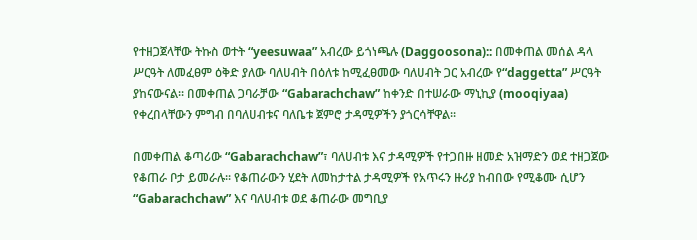የተዘጋጀላቸው ትኩስ ወተት “yeesuwaa” አብረው ይጎነጫሉ (Daggoosona):: በመቀጠል መሰል ዳላ ሥርዓት ለመፈፀም ዕቅድ ያለው ባለሀብት በዕለቱ ከሚፈፀመው ባለሀብት ጋር አብረው የ“daggetta” ሥርዓት ያከናውናል፡፡ በመቀጠል ጋባራቻው “Gabarachchaw” ከቀንድ በተሠራው ማኒኪያ (mooqiyaa) የቀረበላቸውን ምግብ በባለሀብቱና ባለቤቱ ጀምሮ ታዳሚዎችን ያጎርሳቸዋል፡፡

በመቀጠል ቆጣሪው “Gabarachchaw”፣ ባለሀብቱ እና ታዳሚዎች የተጋበዙ ዘመድ አዝማድን ወደ ተዘጋጀው የቆጠራ ቦታ ይመራሉ፡፡ የቆጠራውን ሂደት ለመከታተል ታዳሚዎች የአጥሩን ዙሪያ ከብበው የሚቆሙ ሲሆን “Gabarachchaw” እና ባለሀብቱ ወደ ቆጠራው መግቢያ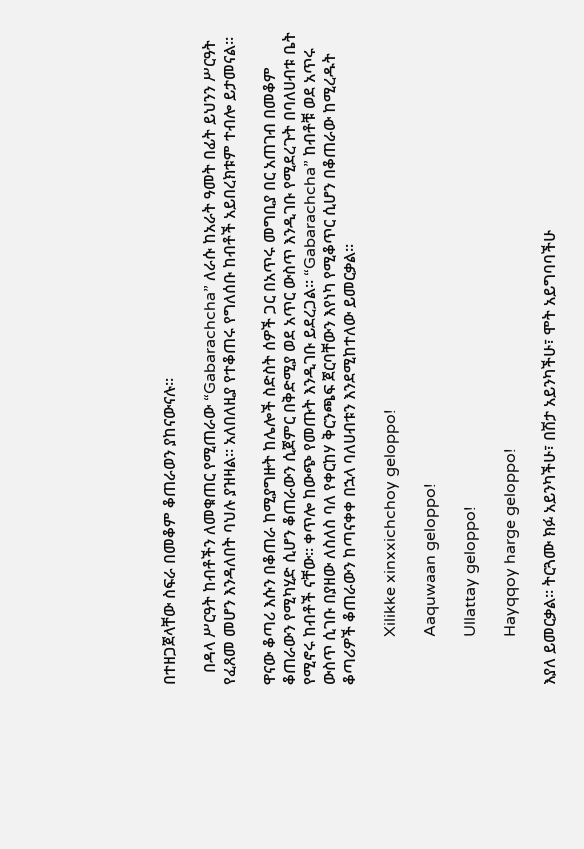በተዘጋጀላቸው ስፍራ በመቆም ቆጠራወን ያከናውናሉ፡፡

   በዳላ ሥርዓት ከብቶችን ለመቁጠር የሚጠራው “Gabarachcha” ለራሱ ከአራት ዓመት በፊት ይህንን ሥርዓት የፈጸመ መሆን እንዳለበት ባህሉ ያዝዛል፡፡ አለበለዚያ የተቆጠሩ የግለሰቡ ከብቶች አይበረክቱም ተብሎ ይታመናል፡፡

ዋናው ቆጣሪ እሱን በቆጠራ ከሚያግዙት ከሌሎች ስድስት ሰዎች ጋር በአጥሩ መግቢያ በር አጠገብ በመቆም ቆጠራውን የሚካሂድ ሲሆን ቆጠራውን ሲጀምር በቅድሚያ ወደ አጥር ውስጥ እንዲገቡ የሚደረጉት በባለሀብቱ ቤት የሚኖሩ ከብቶች ናቸው፡፡ ቀጥሎ ከውጭ የመጡት እንዲገቡ ይደረጋል፡፡ “Gabarachcha” ከብቶቹ ወደ አጥሩ ውስጥ ሲገቡ በያዘው ለስለስ ባለ የቀርከሃ ቅርንጫፍ ጀርባቸውን እየነካ የሚቆጥር ሲሆን በቆጠራው ከሚረዱት ቆጣሪዎች ቆጠራውን ከጣናቀቀ በኋላ ባለሀብቱን እንደሚከተለው ይመርቃል፡፡

            Xilikke xinxxichchoy geloppo!

            Aaquwaan geloppo!

            Ullattay geloppo!

            Hayqqoy harge geloppo!

እያለ ይመርቃል፡፡ ትርጓሙ ክፉ አይንካችሁ፣ በሽታ አይንካችሁ፣ ሞት አይግባባችሁ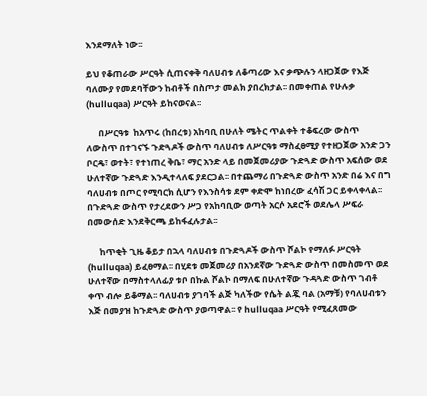እንደማለት ነው፡፡

ይህ የቆጠራው ሥርዓት ሲጠናቀቅ ባለሀብቱ ለቆጣሪው እና ቃጭሉን ላዘጋጀው የእጅ ባለሙያ የመደባቸውን ከብቶች በስጦታ መልክ ያበረክታል፡፡ በመቀጠል የሁሉቃ (hulluqaa) ሥርዓት ይከናወናል፡፡

      በሥርዓቱ  ከአጥሩ (ከበረቱ) አከባቢ በሁለት ሜትር ጥልቀት ተቆፍረው ውስጥ ለውስጥ በተገናኙ ጉድጓዶች ውስጥ ባለሀብቱ ለሥርዓቱ ማስፈፀሚያ የተዘጋጀው አንድ ጋን ቦርዴ፣ ወተት፣ የተነጠረ ቅቤ፣ ማር አንድ ላይ በመጀመሪያው ጉድጓድ ውስጥ አፍሰው ወደ ሁለተኛው ጉድጓድ እንዲተላለፍ ያደርጋል፡፡ በተጨማሪ በጉድጓድ ውስጥ አንድ በሬ እና በግ ባለሀብቱ በጦር የሚባርክ ሲሆን የእንስሳቱ ደም ቀድሞ ከነበረው ፈሳሽ ጋር ይቀላቀላል፡፡  በጉድጓድ ውስጥ የታረደውን ሥጋ የአከባቢው ወጣት አርሶ አደሮች ወደሌላ ሥፍራ በመውሰድ እንደቅርጫ ይከፋፈሉታል፡፡

      ከጥቂት ጊዜ ቆይታ በኋላ ባለሀብቱ በጉድጓዶች ውስጥ ሾልኮ የማለፉ ሥርዓት (hulluqaa) ይፈፀማል፡፡ በሂደቱ መጀመሪያ በአንደኛው ጉድጓድ ውስጥ በመስመጥ ወደ ሁለተኛው በማስተላለፊያ ቱቦ በኩል ሾልኮ በማለፍ በሁለተኛው ጉዳጓድ ውስጥ ገብቶ ቀጥ ብሎ ይቆማል፡፡ ባለሀብቱ ያገባች ልጅ ካለችው የሴት ልጇ ባል (አማቹ) የባለሀብቱን እጅ በመያዝ ከጉድጓድ ውስጥ ያወጣዋል፡፡ የ hulluqaa ሥርዓት የሚፈጸመው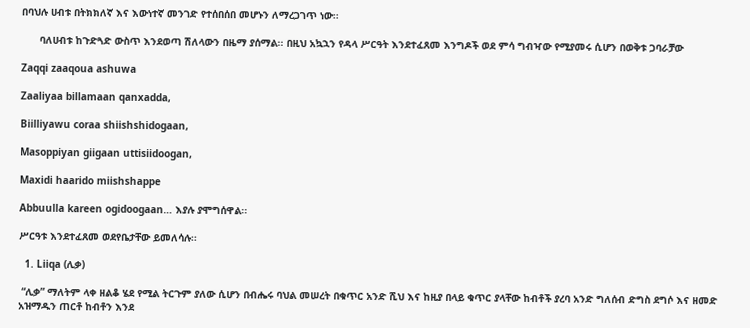በባህሉ ሀብቱ በትክክለኛ እና እውነተኛ መንገድ የተሰበሰበ መሆኑን ለማረጋገጥ ነው፡፡

      ባለሀብቱ ከጉድጓድ ውስጥ እንደወጣ ሽለላውን በዜማ ያሰማል፡፡ በዚህ አኳኋን የዳላ ሥርዓት እንደተፈጸመ እንግዶች ወደ ምሳ ግብዣው የሚያመሩ ሲሆን በወቅቱ ጋባራቻው

Zaqqi zaaqoua ashuwa

Zaaliyaa billamaan qanxadda,

Biilliyawu coraa shiishshidogaan,

Masoppiyan giigaan uttisiidoogan,

Maxidi haarido miishshappe

Abbuulla kareen ogidoogaan… እያሉ ያሞግሰዋል፡፡

ሥርዓቱ እንደተፈጸመ ወደየቤታቸው ይመለሳሉ፡፡

  1. Liiqa (ሊቃ)

 “ሊቃ” ማለትም ላቀ ዘልቆ ሄደ የሚል ትርጉም ያለው ሲሆን በብሔሩ ባህል መሠረት በቁጥር አንድ ሺህ እና ከዚያ በላይ ቁጥር ያላቸው ከብቶች ያረባ አንድ ግለሰብ ድግስ ደግሶ እና ዘመድ አዝማዱን ጠርቶ ከብቶን እንደ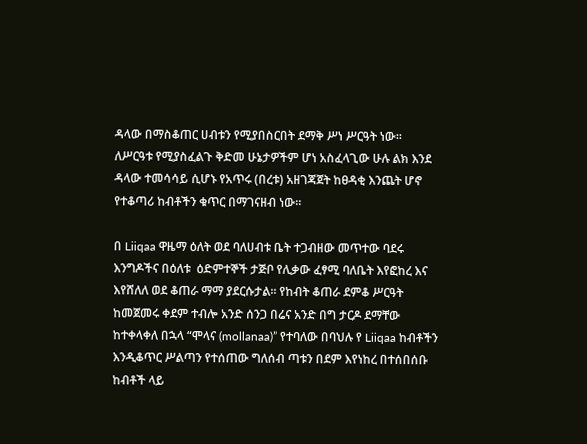ዳላው በማስቆጠር ሀብቱን የሚያበስርበት ደማቅ ሥነ ሥርዓት ነው፡፡ ለሥርዓቱ የሚያስፈልጉ ቅድመ ሁኔታዎችም ሆነ አስፈላጊው ሁሉ ልክ እንደ ዳላው ተመሳሳይ ሲሆኑ የአጥሩ (በረቱ) አዘገጃጀት ከፀዳቂ እንጨት ሆኖ የተቆጣሪ ከብቶችን ቁጥር በማገናዘብ ነው፡፡

በ Liiqaa ዋዜማ ዕለት ወደ ባለሀብቱ ቤት ተጋብዘው መጥተው ባደሩ እንግዶችና በዕለቱ  ዕድምተኞች ታጅቦ የሊቃው ፈፃሚ ባለቤት እየፎከረ እና እየሸለለ ወደ ቆጠራ ማማ ያደርሱታል፡፡ የከብት ቆጠራ ደምቆ ሥርዓት ከመጀመሩ ቀደም ተብሎ አንድ ሰንጋ በሬና አንድ በግ ታርዶ ደማቸው ከተቀላቀለ በኋላ “ሞላና (mollanaa)” የተባለው በባህሉ የ Liiqaa ከብቶችን እንዲቆጥር ሥልጣን የተሰጠው ግለሰብ ጣቱን በደም እየነከረ በተሰበሰቡ ከብቶች ላይ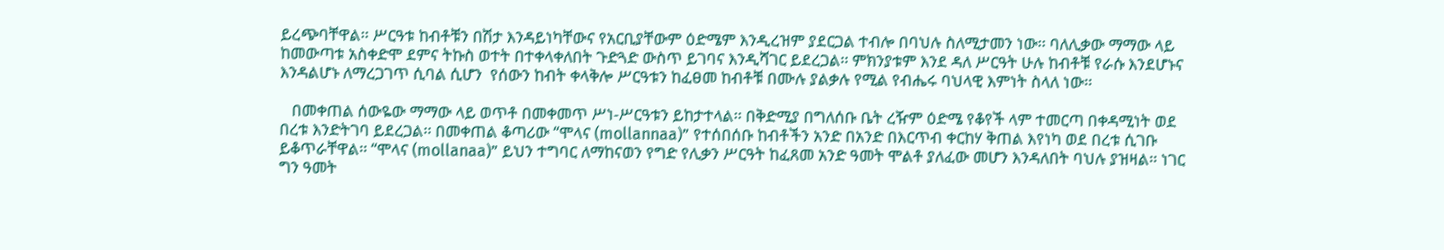ይረጭባቸዋል፡፡ ሥርዓቱ ከብቶቹን በሽታ እንዳይነካቸውና የአርቢያቸውም ዕድሜም እንዲረዝም ያደርጋል ተብሎ በባህሉ ስለሚታመን ነው፡፡ ባለሊቃው ማማው ላይ ከመውጣቱ አስቀድሞ ደምና ትኩስ ወተት በተቀላቀለበት ጉድጓድ ውስጥ ይገባና እንዲሻገር ይደረጋል፡፡ ምክንያቱም እንደ ዳለ ሥርዓት ሁሉ ከብቶቹ የራሱ እንደሆኑና እንዳልሆኑ ለማረጋገጥ ሲባል ሲሆን  የሰውን ከብት ቀላቅሎ ሥርዓቱን ከፈፀመ ከብቶቹ በሙሉ ያልቃሉ የሚል የብሔሩ ባህላዊ እምነት ስላለ ነው፡፡

   በመቀጠል ሰውዬው ማማው ላይ ወጥቶ በመቀመጥ ሥነ-ሥርዓቱን ይከታተላል፡፡ በቅድሚያ በግለሰቡ ቤት ረዥም ዕድሜ የቆየች ላም ተመርጣ በቀዳሚነት ወደ በረቱ እንድትገባ ይደረጋል፡፡ በመቀጠል ቆጣሪው “ሞላና (mollannaa)” የተሰበሰቡ ከብቶችን አንድ በአንድ በእርጥብ ቀርከሃ ቅጠል እየነካ ወደ በረቱ ሲገቡ ይቆጥራቸዋል፡፡ “ሞላና (mollanaa)” ይህን ተግባር ለማከናወን የግድ የሊቃን ሥርዓት ከፈጸመ አንድ ዓመት ሞልቶ ያለፈው መሆን እንዳለበት ባህሉ ያዝዛል፡፡ ነገር ግን ዓመት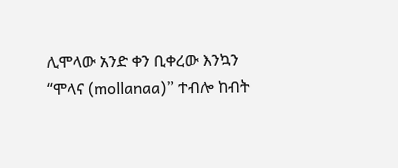ሊሞላው አንድ ቀን ቢቀረው እንኳን “ሞላና (mollanaa)” ተብሎ ከብት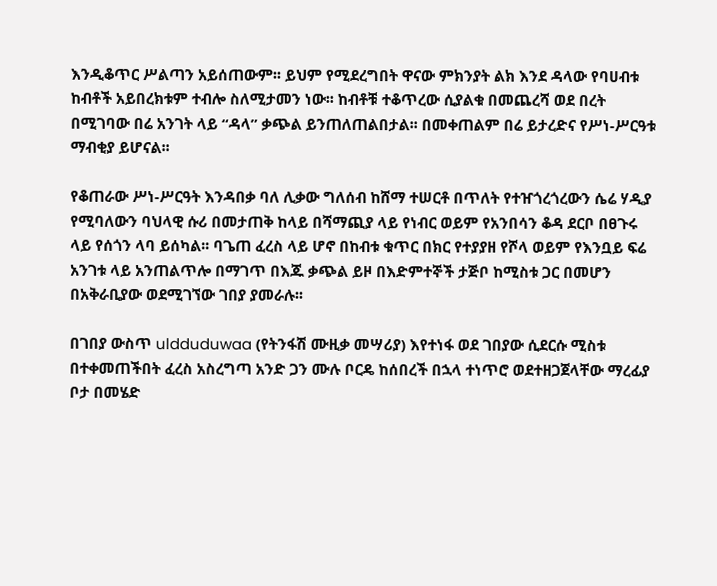እንዲቆጥር ሥልጣን አይሰጠውም፡፡ ይህም የሚደረግበት ዋናው ምክንያት ልክ እንደ ዳላው የባሀብቱ ከብቶች አይበረክቱም ተብሎ ስለሚታመን ነው፡፡ ከብቶቹ ተቆጥረው ሲያልቁ በመጨረሻ ወደ በረት በሚገባው በሬ አንገት ላይ “ዳላ” ቃጭል ይንጠለጠልበታል፡፡ በመቀጠልም በሬ ይታረድና የሥነ-ሥርዓቱ ማብቂያ ይሆናል፡፡

የቆጠራው ሥነ-ሥርዓት እንዳበቃ ባለ ሊቃው ግለሰብ ከሸማ ተሠርቶ በጥለት የተዠጎረጎረውን ሴሬ ሃዲያ የሚባለውን ባህላዊ ሱሪ በመታጠቅ ከላይ በሻማጪያ ላይ የነብር ወይም የአንበሳን ቆዳ ደርቦ በፀጉሩ ላይ የሰጎን ላባ ይሰካል፡፡ ባጌጠ ፈረስ ላይ ሆኖ በከብቱ ቁጥር በክር የተያያዘ የሾላ ወይም የእንቧይ ፍሬ አንገቱ ላይ አንጠልጥሎ በማገጥ በእጁ ቃጭል ይዞ በእድምተኞች ታጅቦ ከሚስቱ ጋር በመሆን በአቅራቢያው ወደሚገኘው ገበያ ያመራሉ፡፡

በገበያ ውስጥ uldduduwaa (የትንፋሽ ሙዚቃ መሣሪያ) እየተነፋ ወደ ገበያው ሲደርሱ ሚስቱ በተቀመጠችበት ፈረስ አስረግጣ አንድ ጋን ሙሉ ቦርዴ ከሰበረች በኋላ ተነጥሮ ወደተዘጋጀላቸው ማረፊያ ቦታ በመሄድ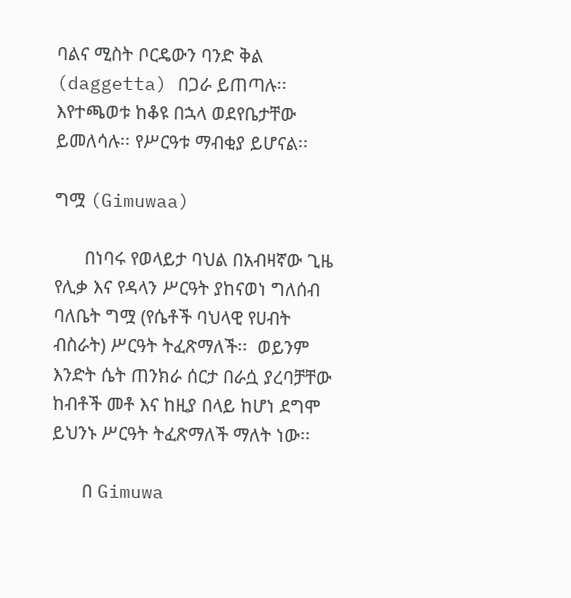ባልና ሚስት ቦርዴውን ባንድ ቅል (daggetta) በጋራ ይጠጣሉ፡፡ እየተጫወቱ ከቆዩ በኋላ ወደየቤታቸው ይመለሳሉ፡፡ የሥርዓቱ ማብቂያ ይሆናል፡፡

ግሟ (Gimuwaa)

      በነባሩ የወላይታ ባህል በአብዛኛው ጊዜ የሊቃ እና የዳላን ሥርዓት ያከናወነ ግለሰብ ባለቤት ግሟ (የሴቶች ባህላዊ የሀብት ብስራት) ሥርዓት ትፈጽማለች፡፡  ወይንም እንድት ሴት ጠንክራ ሰርታ በራሷ ያረባቻቸው ከብቶች መቶ እና ከዚያ በላይ ከሆነ ደግሞ ይህንኑ ሥርዓት ትፈጽማለች ማለት ነው፡፡

      በ Gimuwa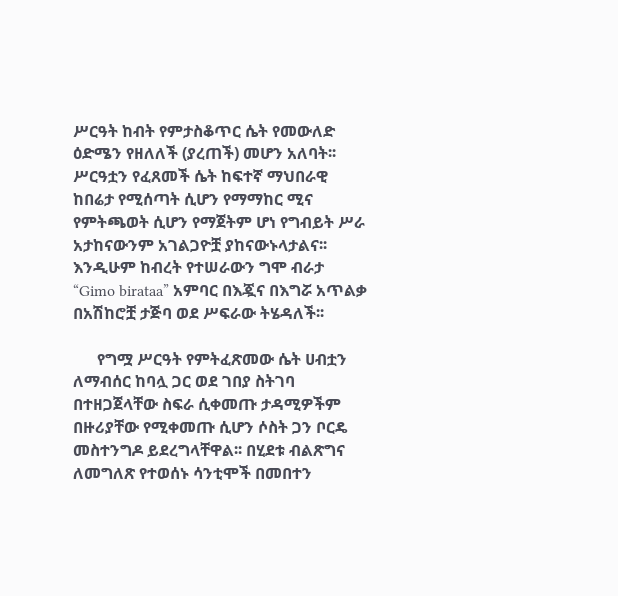ሥርዓት ከብት የምታስቆጥር ሴት የመውለድ ዕድሜን የዘለለች (ያረጠች) መሆን አለባት፡፡ ሥርዓቷን የፈጸመች ሴት ከፍተኛ ማህበራዊ ከበሬታ የሚሰጣት ሲሆን የማማከር ሚና የምትጫወት ሲሆን የማጀትም ሆነ የግብይት ሥራ አታከናውንም አገልጋዮቿ ያከናውኑላታልና፡፡ እንዲሁም ከብረት የተሠራውን ግሞ ብራታ       “Gimo birataa” አምባር በእጇና በእግሯ አጥልቃ በአሽከሮቿ ታጅባ ወደ ሥፍራው ትሄዳለች፡፡

      የግሟ ሥርዓት የምትፈጽመው ሴት ሀብቷን ለማብሰር ከባሏ ጋር ወደ ገበያ ስትገባ  በተዘጋጀላቸው ስፍራ ሲቀመጡ ታዳሚዎችም በዙሪያቸው የሚቀመጡ ሲሆን ሶስት ጋን ቦርዴ መስተንግዶ ይደረግላቸዋል፡፡ በሂደቱ ብልጽግና ለመግለጽ የተወሰኑ ሳንቲሞች በመበተን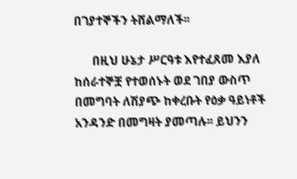በገያተኞችን ትሸልማለች፡፡

      በዚህ ሁኔታ ሥርዓቱ እየተፈጸመ እያለ ከሰራተኞቿ የተወሰኑት ወደ ገበያ ውስጥ በመግባት ለሽያጭ ከቀረቡት የዕቃ ዓይነቶች አንዳንድ በመግዛት ያመጣሉ፡፡ ይህንን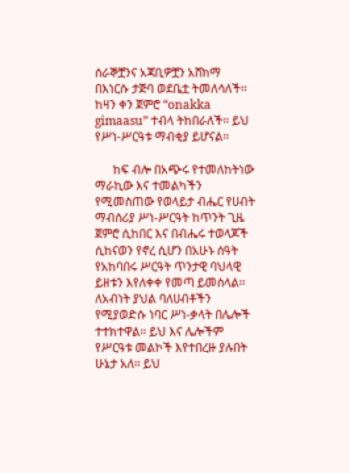ሰራኞቿንና አጃቢዎቿን አሸክማ በእነርሱ ታጅባ ወደቤቷ ትመለሳለች፡፡ ከዛን ቀን ጀምሮ “onakka gimaasu” ተብላ ትከበራለች፡፡ ይህ የሥነ-ሥርዓቱ ማብቂያ ይሆናል፡፡

      ከፍ ብሎ በአጭሩ የተመለከትነው ማራኪው እና ተመልካችን የሚመስጠው የወላይታ ብሔር የሀብት ማብሰሪያ ሥነ-ሥርዓት ከጥንት ጊዜ ጀምሮ ሲከበር እና በብሔሩ ተወላጆች ሲከናወን የኖረ ሲሆን በአሁኑ ሰዓት የአከባበሩ ሥርዓት ጥንታዊ ባህላዊ ይዘቱን እየለቀቀ የመጣ ይመስላል፡፡ ለአብነት ያህል ባለሀብቶችን የሚያወድሱ ነባር ሥነ-ቃላት በሌሎች ተተክተዋል፡፡ ይህ እና ሌሎችም የሥርዓቱ መልኮች እየተበረዙ ያሉበት ሁኔታ አለ፡፡ ይህ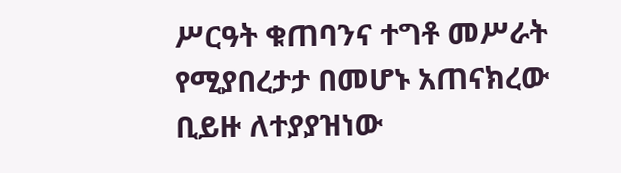ሥርዓት ቁጠባንና ተግቶ መሥራት የሚያበረታታ በመሆኑ አጠናክረው ቢይዙ ለተያያዝነው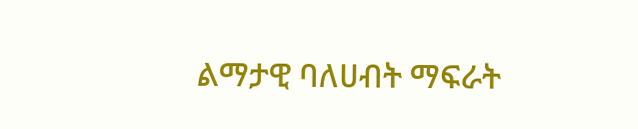ልማታዊ ባለሀብት ማፍራት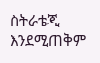ስትራቴጂ እንደሚጠቅም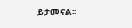ይታመናል፡፡